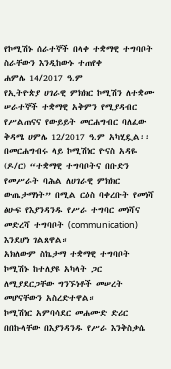የኮሚሽኑ ሰራተኞች በላቀ ተቋማዊ ተግባቦት ስራቸውን እንዲከውኑ ተጠየቀ
ሐምሌ 14/2017 ዓ.ም
የኢትዮጵያ ሀገራዊ ምክክር ኮሚሽን ለተቋሙ ሠራተኞች ተቋማዊ አቅምን የሚያዳብር የሥልጠናና የውይይት መርሐግብር ባለፈው ቅዳሜ ሀምሌ 12/2017 ዓ.ም አካሂዷል፡፡
በመርሐግብሩ ላይ ኮሚሽነር ዮናስ አዳዬ (ዶ/ር) “ተቋማዊ ተግባቦትና በቡድን የመሥራት ባሕል ለሀገራዊ ምክክር ውጤታማነት” በሚል ርዕስ ባቀረቡት የመነሻ ፅሁፍ የእያንዳንዱ የሥራ ተግባር መነሻና መድረሻ ተግባቦት (communication) እንደሆነ ገልጸዋል።
አክለውም ስኬታማ ተቋማዊ ተግባቦት ኮሚሽኑ ከተለያዩ አካላት ጋር ለሚያደርጋቸው ግንኙነቶች መሠረት መሆናቸውን አስረድተዋል።
ኮሚሽነር አምባሳደር መሐሙድ ድሪር በበኩላቸው በእያንዳንዱ የሥራ እንቅስቃሴ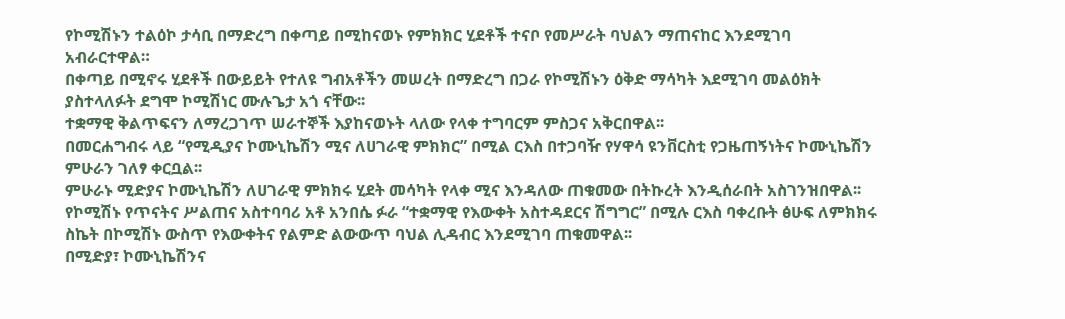የኮሚሽኑን ተልዕኮ ታሳቢ በማድረግ በቀጣይ በሚከናወኑ የምክክር ሂደቶች ተናቦ የመሥራት ባህልን ማጠናከር እንደሚገባ አብራርተዋል።
በቀጣይ በሚኖሩ ሂደቶች በውይይት የተለዩ ግብአቶችን መሠረት በማድረግ በጋራ የኮሚሽኑን ዕቅድ ማሳካት እደሚገባ መልዕክት ያስተላለፉት ደግሞ ኮሚሽነር ሙሉጌታ አጎ ናቸው፡፡
ተቋማዊ ቅልጥፍናን ለማረጋገጥ ሠራተኞች እያከናወኑት ላለው የላቀ ተግባርም ምስጋና አቅርበዋል፡፡
በመርሐግብሩ ላይ “የሚዲያና ኮሙኒኬሽን ሚና ለሀገራዊ ምክክር” በሚል ርእስ በተጋባዥ የሃዋሳ ዩንቨርስቲ የጋዜጠኝነትና ኮሙኒኬሽን ምሁራን ገለፃ ቀርቧል፡፡
ምሁራኑ ሚድያና ኮሙኒኬሽን ለሀገራዊ ምክክሩ ሂደት መሳካት የላቀ ሚና እንዳለው ጠቁመው በትኩረት እንዲሰራበት አስገንዝበዋል፡፡
የኮሚሽኑ የጥናትና ሥልጠና አስተባባሪ አቶ አንበሴ ፉራ “ተቋማዊ የእውቀት አስተዳደርና ሽግግር” በሚሉ ርእስ ባቀረቡት ፅሁፍ ለምክክሩ ስኬት በኮሚሽኑ ውስጥ የእውቀትና የልምድ ልውውጥ ባህል ሊዳብር እንደሚገባ ጠቁመዋል፡፡
በሚድያ፣ ኮሙኒኬሽንና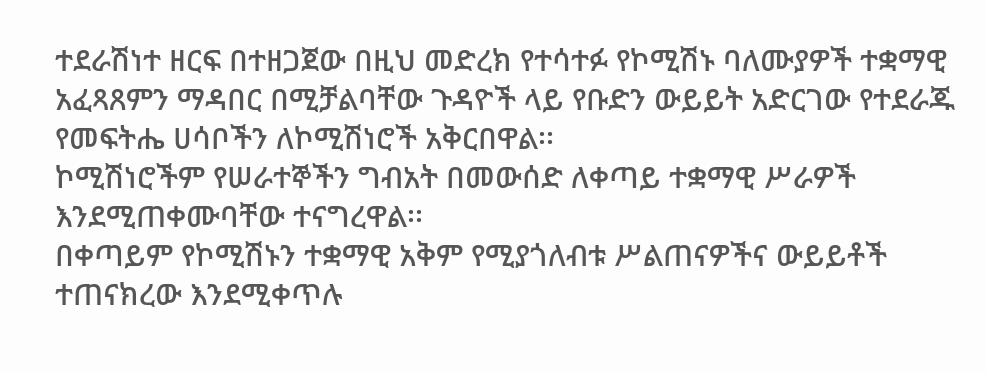ተደራሽነተ ዘርፍ በተዘጋጀው በዚህ መድረክ የተሳተፉ የኮሚሽኑ ባለሙያዎች ተቋማዊ አፈጻጸምን ማዳበር በሚቻልባቸው ጉዳዮች ላይ የቡድን ውይይት አድርገው የተደራጁ የመፍትሔ ሀሳቦችን ለኮሚሽነሮች አቅርበዋል፡፡
ኮሚሽነሮችም የሠራተኞችን ግብአት በመውሰድ ለቀጣይ ተቋማዊ ሥራዎች እንደሚጠቀሙባቸው ተናግረዋል፡፡
በቀጣይም የኮሚሽኑን ተቋማዊ አቅም የሚያጎለብቱ ሥልጠናዎችና ውይይቶች ተጠናክረው እንደሚቀጥሉ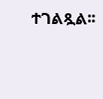ተገልጿል፡፡